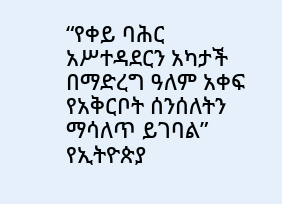“የቀይ ባሕር አሥተዳደርን አካታች በማድረግ ዓለም አቀፍ የአቅርቦት ሰንሰለትን ማሳለጥ ይገባል” የኢትዮጵያ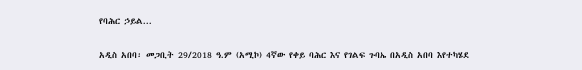የባሕር ኃይል...

አዲስ አበባ፡ መጋቢት 29/2018 ዓ.ም (አሚኮ) 4ኛው የቀይ ባሕር እና የገልፍ ጉባኤ በአዲስ አበባ እየተካሄደ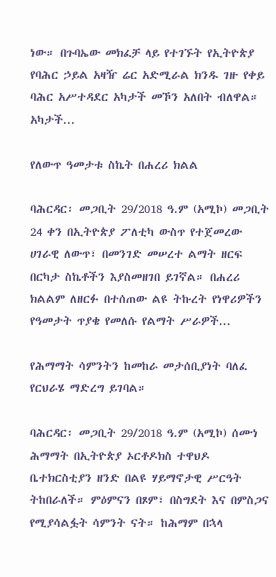ነው። በጉባኤው መክፈቻ ላይ የተገኙት የኢትዮጵያ የባሕር ኃይል አዛዥ ሬር አድሚራል ክንዱ ገዙ የቀይ ባሕር አሥተዳደር አካታች መኾን አለበት ብለዋል። አካታች...

የለውጥ ዓመታቱ ስኬት በሐረሪ ክልል

ባሕርዳር፡ መጋቢት 29/2018 ዓ.ም (አሚኮ) መጋቢት 24 ቀን በኢትዮጵያ ፖለቲካ ውስጥ የተጀመረው ሀገራዊ ለውጥ፣ በመንገድ መሠረተ ልማት ዘርፍ በርካታ ስኬቶችን እያስመዘገበ ይገኛል። በሐረሪ ክልልም ለዘርፉ በተሰጠው ልዩ ትኩረት የነዋሪዎችን የዓመታት ጥያቄ የመለሱ የልማት ሥራዎች...

የሕማማት ሳምንትን ከመከራ መታሰቢያነት ባለፈ የርህራሄ ማድረግ ይገባል።

ባሕርዳር፡ መጋቢት 29/2018 ዓ.ም (አሚኮ) ሰሙነ ሕማማት በኢትዮጵያ ኦርቶዶክስ ተዋህዶ ቤተክርስቲያን ዘንድ በልዩ ሃይማኖታዊ ሥርዓት ትከበራለች። ምዕምናን በጾም፣ በስግደት እና በምስጋና የሚያሳልፏት ሳምንት ናት። ከሕማም በኋላ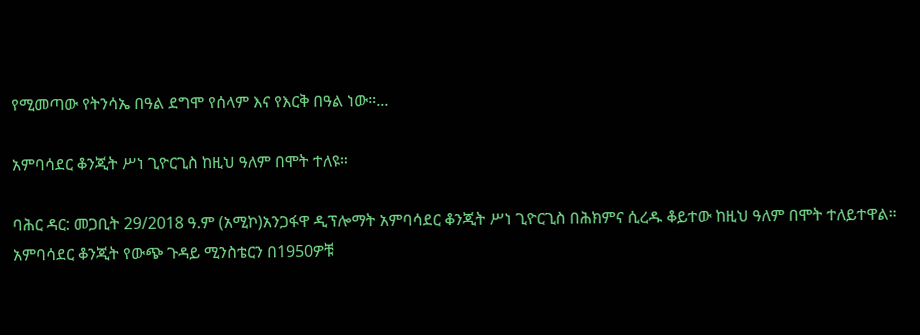የሚመጣው የትንሳኤ በዓል ደግሞ የሰላም እና የእርቅ በዓል ነው።...

አምባሳደር ቆንጂት ሥነ ጊዮርጊስ ከዚህ ዓለም በሞት ተለዩ።

ባሕር ዳር: መጋቢት 29/2018 ዓ.ም (አሚኮ)አንጋፋዋ ዲፕሎማት አምባሳደር ቆንጂት ሥነ ጊዮርጊስ በሕክምና ሲረዱ ቆይተው ከዚህ ዓለም በሞት ተለይተዋል። አምባሳደር ቆንጂት የውጭ ጉዳይ ሚንስቴርን በ1950ዎቹ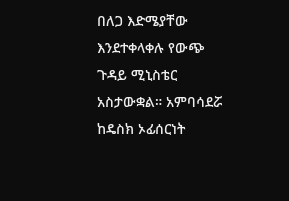በለጋ እድሜያቸው እንደተቀላቀሉ የውጭ ጉዳይ ሚኒስቴር አስታውቋል። አምባሳደሯ ከዴስክ ኦፊሰርነት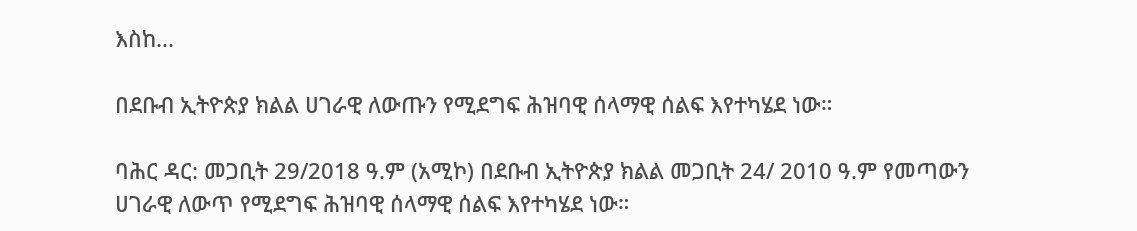እስከ...

በደቡብ ኢትዮጵያ ክልል ሀገራዊ ለውጡን የሚደግፍ ሕዝባዊ ሰላማዊ ሰልፍ እየተካሄደ ነው።

ባሕር ዳር: መጋቢት 29/2018 ዓ.ም (አሚኮ) በደቡብ ኢትዮጵያ ክልል መጋቢት 24/ 2010 ዓ.ም የመጣውን ሀገራዊ ለውጥ የሚደግፍ ሕዝባዊ ሰላማዊ ሰልፍ እየተካሄደ ነው።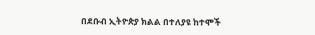በደቡብ ኢትዮጵያ ክልል በተለያዩ ከተሞች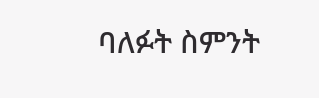ባለፉት ስምንት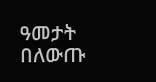ዓመታት በለውጡ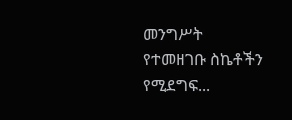መንግሥት የተመዘገቡ ስኬቶችን የሚደግፍ...